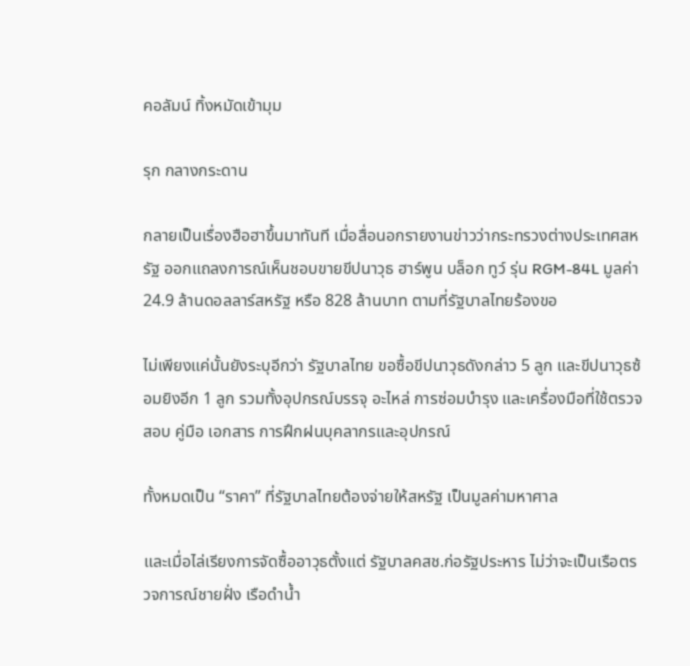คอลัมน์ ทิ้งหมัดเข้ามุม

รุก กลางกระดาน

กลายเป็นเรื่องฮือฮาขึ้นมาทันที เมื่อสื่อนอกรายงานข่าวว่ากระทรวงต่างประเทศสหรัฐ ออกแถลงการณ์เห็นชอบขายขีปนาวุธ ฮาร์พูน บล็อก ทูว์ รุ่น RGM-84L มูลค่า 24.9 ล้านดอลลาร์สหรัฐ หรือ 828 ล้านบาท ตามที่รัฐบาลไทยร้องขอ

ไม่เพียงแค่นั้นยังระบุอีกว่า รัฐบาลไทย ขอซื้อขีปนาวุธดังกล่าว 5 ลูก และขีปนาวุธซ้อมยิงอีก 1 ลูก รวมทั้งอุปกรณ์บรรจุ อะไหล่ การซ่อมบำรุง และเครื่องมือที่ใช้ตรวจสอบ คู่มือ เอกสาร การฝึกฝนบุคลากรและอุปกรณ์

ทั้งหมดเป็น “ราคา” ที่รัฐบาลไทยต้องจ่ายให้สหรัฐ เป็นมูลค่ามหาศาล

และเมื่อไล่เรียงการจัดซื้ออาวุธตั้งแต่ รัฐบาลคสช.ก่อรัฐประหาร ไม่ว่าจะเป็นเรือตรวจการณ์ชายฝั่ง เรือดำน้ำ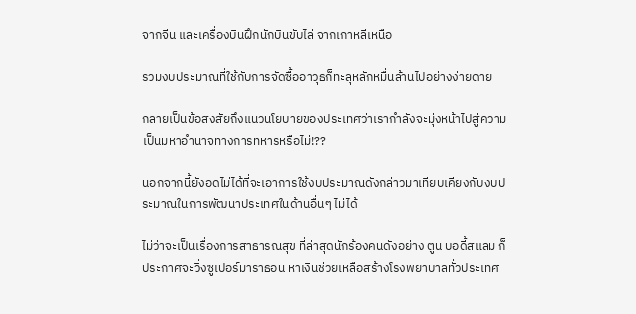จากจีน และเครื่องบินฝึกนักบินขับไล่ จากเกาหลีเหนือ

รวมงบประมาณที่ใช้กับการจัดซื้ออาวุธก็ทะลุหลักหมื่นล้านไปอย่างง่ายดาย

กลายเป็นข้อสงสัยถึงแนวนโยบายของประเทศว่าเรากำลังจะมุ่งหน้าไปสู่ความเป็นมหาอำนาจทางการทหารหรือไม่!??

นอกจากนี้ยังอดไม่ได้ที่จะเอาการใช้งบประมาณดังกล่าวมาเทียบเคียงกับงบประมาณในการพัฒนาประเทศในด้านอื่นๆ ไม่ได้

ไม่ว่าจะเป็นเรื่องการสาธารณสุข ที่ล่าสุดนักร้องคนดังอย่าง ตูน บอดี้สแลม ก็ประกาศจะวิ่งซูเปอร์มาราธอน หาเงินช่วยเหลือสร้างโรงพยาบาลทั่วประเทศ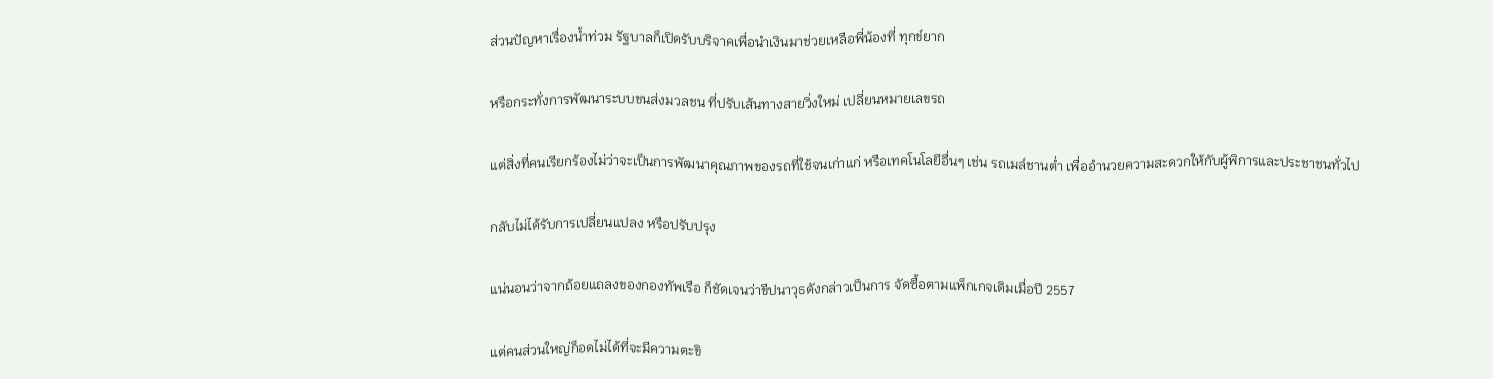ส่วนปัญหาเรื่องน้ำท่วม รัฐบาลก็เปิดรับบริจาคเพื่อนำเงินมาช่วยเหลือพี่น้องที่ ทุกข์ยาก

หรือกระทั่งการพัฒนาระบบขนส่งมวลชน ที่ปรับเส้นทางสายวิ่งใหม่ เปลี่ยนหมายเลขรถ

แต่สิ่งที่คนเรียกร้องไม่ว่าจะเป็นการพัฒนาคุณภาพของรถที่ใช้จนเก่าแก่ หรือเทคโนโลยีอื่นๆ เช่น รถเมล์ชานต่ำ เพื่ออำนวยความสะดวกให้กับผู้พิการและประชาชนทั่วไป

กลับไม่ได้รับการเปลี่ยนแปลง หรือปรับปรุง

แน่นอนว่าจากถ้อยแถลงของกองทัพเรือ ก็ชัดเจนว่าขีปนาวุธดังกล่าวเป็นการ จัดซื้อตามแพ็กเกจเดิมเมื่อปี 2557

แต่คนส่วนใหญ่ก็อดไม่ได้ที่จะมีความตะขิ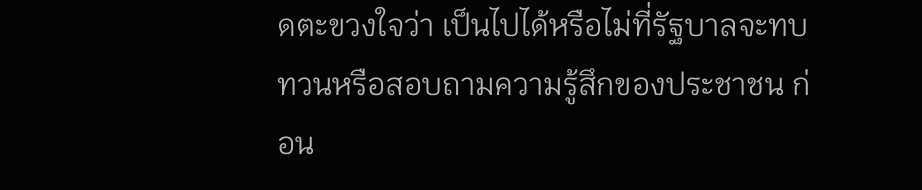ดตะขวงใจว่า เป็นไปได้หรือไม่ที่รัฐบาลจะทบทวนหรือสอบถามความรู้สึกของประชาชน ก่อน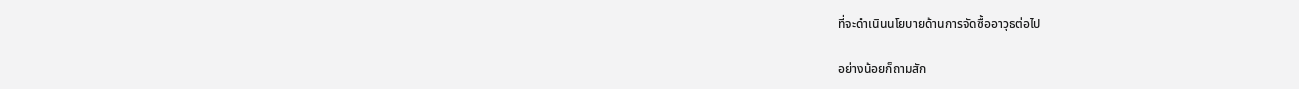ที่จะดำเนินนโยบายด้านการจัดซื้ออาวุธต่อไป

อย่างน้อยก็ถามสัก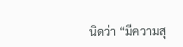นิดว่า “มีความสุ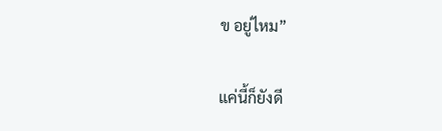ข อยู่ไหม”

แค่นี้ก็ยังดี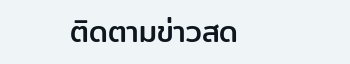ติดตามข่าวสด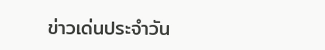ข่าวเด่นประจำวัน